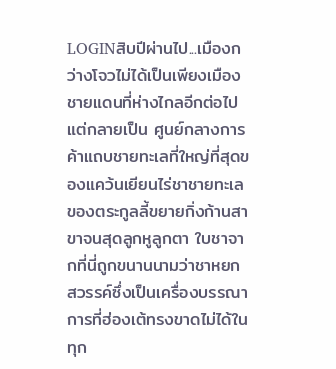LOGINสิบปีผ่านไป...เมืองกว่างโจวไม่ได้เป็นเพียงเมืองชายแดนที่ห่างไกลอีกต่อไป แต่กลายเป็น ศูนย์กลางการค้าแถบชายทะเลที่ใหญ่ที่สุดของแคว้นเยียนไร่ชาชายทะเลของตระกูลลี้ขยายกิ่งก้านสาขาจนสุดลูกหูลูกตา ใบชาจากที่นี่ถูกขนานนามว่าชาหยกสวรรค์ซึ่งเป็นเครื่องบรรณาการที่ฮ่องเต้ทรงขาดไม่ได้ในทุก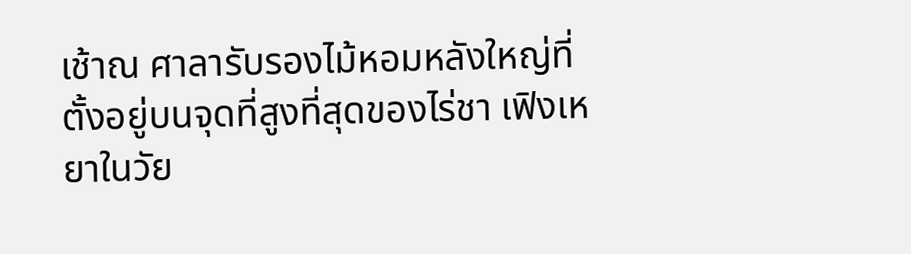เช้าณ ศาลารับรองไม้หอมหลังใหญ่ที่ตั้งอยู่บนจุดที่สูงที่สุดของไร่ชา เฟิงเหยาในวัย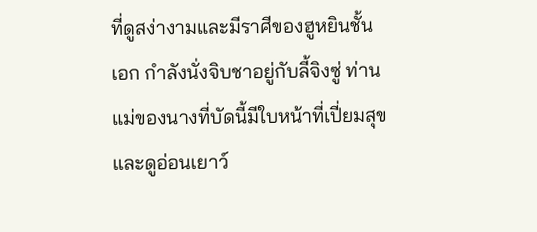ที่ดูสง่างามและมีราศีของฮูหยินชั้นเอก กำลังนั่งจิบชาอยู่กับลี้จิงซู่ ท่านแม่ของนางที่บัดนี้มีใบหน้าที่เปี่ยมสุขและดูอ่อนเยาว์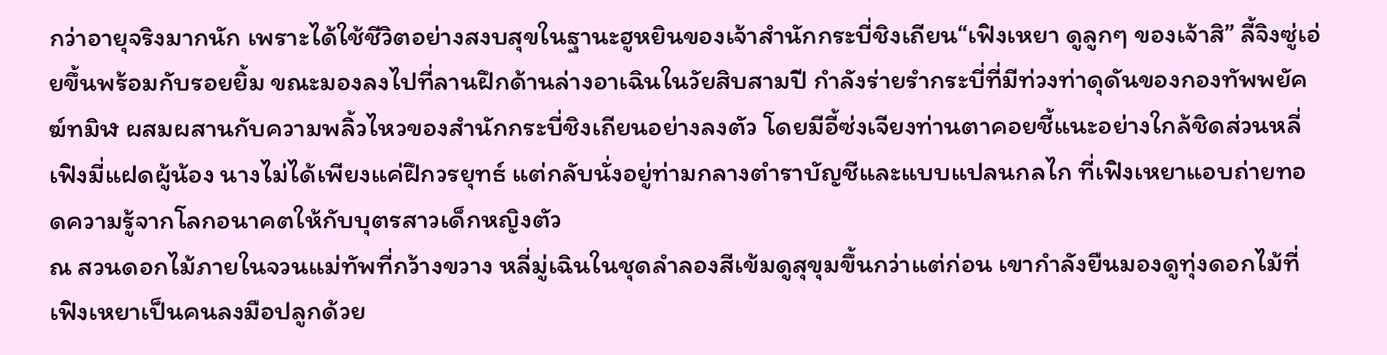กว่าอายุจริงมากนัก เพราะได้ใช้ชีวิตอย่างสงบสุขในฐานะฮูหยินของเจ้าสำนักกระบี่ชิงเถียน“เฟิงเหยา ดูลูกๆ ของเจ้าสิ” ลี้จิงซู่เอ่ยขึ้นพร้อมกับรอยยิ้ม ขณะมองลงไปที่ลานฝึกด้านล่างอาเฉินในวัยสิบสามปี กำลังร่ายรำกระบี่ที่มีท่วงท่าดุดันของกองทัพพยัคฆ์ทมิฬ ผสมผสานกับความพลิ้วไหวของสำนักกระบี่ชิงเถียนอย่างลงตัว โดยมีอี้ซ่งเจียงท่านตาคอยชี้แนะอย่างใกล้ชิดส่วนหลี่เฟิงมี่แฝดผู้น้อง นางไม่ได้เพียงแค่ฝึกวรยุทธ์ แต่กลับนั่งอยู่ท่ามกลางตำราบัญชีและแบบแปลนกลไก ที่เฟิงเหยาแอบถ่ายทอดความรู้จากโลกอนาคตให้กับบุตรสาวเด็กหญิงตัว
ณ สวนดอกไม้ภายในจวนแม่ทัพที่กว้างขวาง หลี่มู่เฉินในชุดลำลองสีเข้มดูสุขุมขึ้นกว่าแต่ก่อน เขากำลังยืนมองดูทุ่งดอกไม้ที่เฟิงเหยาเป็นคนลงมือปลูกด้วย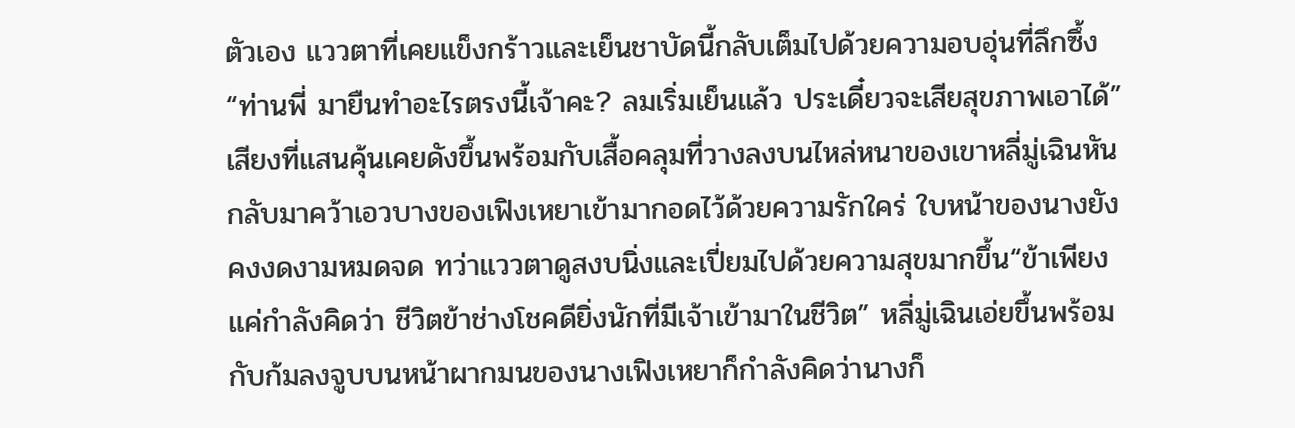ตัวเอง แววตาที่เคยแข็งกร้าวและเย็นชาบัดนี้กลับเต็มไปด้วยความอบอุ่นที่ลึกซึ้ง“ท่านพี่ มายืนทำอะไรตรงนี้เจ้าคะ? ลมเริ่มเย็นแล้ว ประเดี๋ยวจะเสียสุขภาพเอาได้” เสียงที่แสนคุ้นเคยดังขึ้นพร้อมกับเสื้อคลุมที่วางลงบนไหล่หนาของเขาหลี่มู่เฉินหันกลับมาคว้าเอวบางของเฟิงเหยาเข้ามากอดไว้ด้วยความรักใคร่ ใบหน้าของนางยังคงงดงามหมดจด ทว่าแววตาดูสงบนิ่งและเปี่ยมไปด้วยความสุขมากขึ้น“ข้าเพียงแค่กำลังคิดว่า ชีวิตข้าช่างโชคดียิ่งนักที่มีเจ้าเข้ามาในชีวิต” หลี่มู่เฉินเอ่ยขึ้นพร้อมกับก้มลงจูบบนหน้าผากมนของนางเฟิงเหยาก็กำลังคิดว่านางก็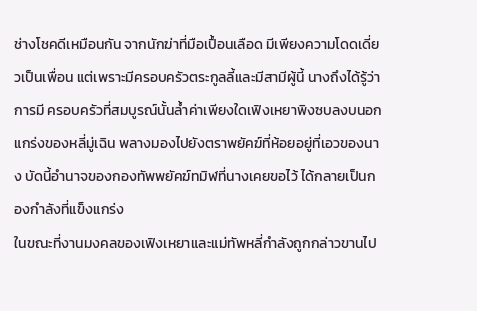ช่างโชคดีเหมือนกัน จากนักฆ่าที่มือเปื้อนเลือด มีเพียงความโดดเดี่ยวเป็นเพื่อน แต่เพราะมีครอบครัวตระกูลลี้และมีสามีผู้นี้ นางถึงได้รู้ว่าการมี ครอบครัวที่สมบูรณ์นั้นล้ำค่าเพียงใดเฟิงเหยาพิงซบลงบนอกแกร่งของหลี่มู่เฉิน พลางมองไปยังตราพยัคฆ์ที่ห้อยอยู่ที่เอวของนาง บัดนี้อำนาจของกองทัพพยัคฆ์ทมิฬที่นางเคยขอไว้ ได้กลายเป็นกองกำลังที่แข็งแกร่ง
ในขณะที่งานมงคลของเฟิงเหยาและแม่ทัพหลี่กำลังถูกกล่าวขานไป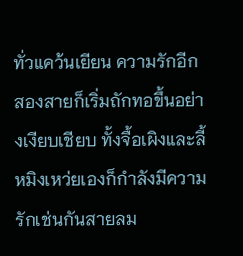ทั่วแคว้นเยียน ความรักอีกสองสายก็เริ่มถักทอขึ้นอย่างเงียบเชียบ ทั้งจื้อเผิงและลี้หมิงเหว่ยเองก็กำลังมีความรักเช่นกันสายลม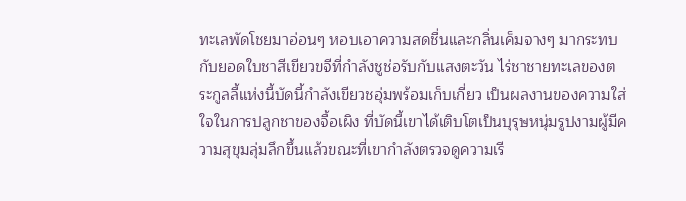ทะเลพัดโชยมาอ่อนๆ หอบเอาความสดชื่นและกลิ่นเค็มจางๆ มากระทบกับยอดใบชาสีเขียวขจีที่กำลังชูช่อรับกับแสงตะวัน ไร่ชาชายทะเลของตระกูลลี้แห่งนี้บัดนี้กำลังเขียวชอุ่มพร้อมเก็บเกี่ยว เป็นผลงานของความใส่ใจในการปลูกชาของจื้อเผิง ที่บัดนี้เขาได้เติบโตเป็นบุรุษหนุ่มรูปงามผู้มีความสุขุมลุ่มลึกขึ้นแล้วขณะที่เขากำลังตรวจดูความเรี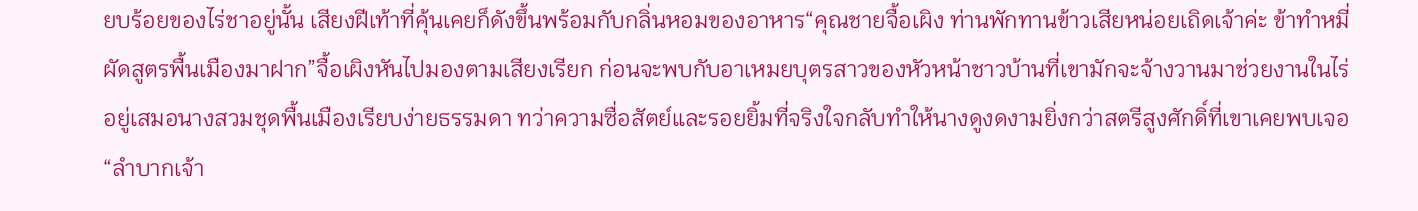ยบร้อยของไร่ชาอยู่นั้น เสียงฝีเท้าที่คุ้นเคยก็ดังขึ้นพร้อมกับกลิ่นหอมของอาหาร“คุณชายจื้อเผิง ท่านพักทานข้าวเสียหน่อยเถิดเจ้าค่ะ ข้าทำหมี่ผัดสูตรพื้นเมืองมาฝาก”จื้อเผิงหันไปมองตามเสียงเรียก ก่อนจะพบกับอาเหมยบุตรสาวของหัวหน้าชาวบ้านที่เขามักจะจ้างวานมาช่วยงานในไร่อยู่เสมอนางสวมชุดพื้นเมืองเรียบง่ายธรรมดา ทว่าความซื่อสัตย์และรอยยิ้มที่จริงใจกลับทำให้นางดูงดงามยิ่งกว่าสตรีสูงศักดิ์ที่เขาเคยพบเจอ“ลำบากเจ้า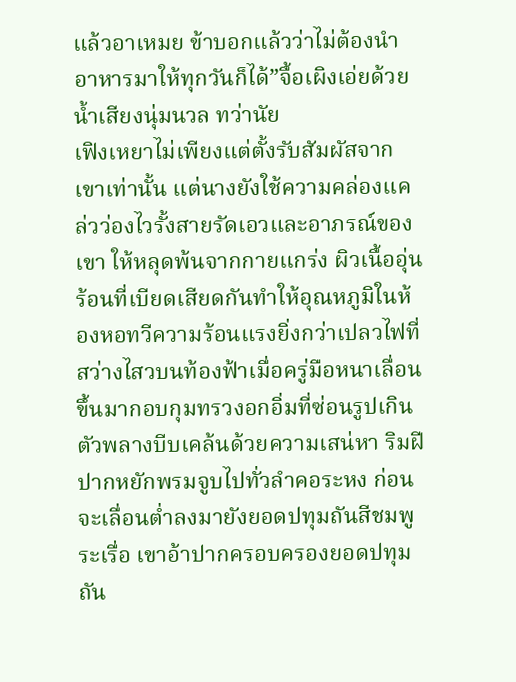แล้วอาเหมย ข้าบอกแล้วว่าไม่ต้องนำอาหารมาให้ทุกวันก็ได้”จื้อเผิงเอ่ยด้วยน้ำเสียงนุ่มนวล ทว่านัย
เฟิงเหยาไม่เพียงแต่ตั้งรับสัมผัสจากเขาเท่านั้น แต่นางยังใช้ความคล่องแคล่วว่องไวรั้งสายรัดเอวและอาภรณ์ของเขา ให้หลุดพ้นจากกายแกร่ง ผิวเนื้ออุ่นร้อนที่เบียดเสียดกันทำให้อุณหภูมิในห้องหอทวีความร้อนแรงยิ่งกว่าเปลวไฟที่สว่างไสวบนท้องฟ้าเมื่อครู่มือหนาเลื่อนขึ้นมากอบกุมทรวงอกอิ่มที่ซ่อนรูปเกินตัวพลางบีบเคล้นด้วยความเสน่หา ริมฝีปากหยักพรมจูบไปทั่วลำคอระหง ก่อนจะเลื่อนต่ำลงมายังยอดปทุมถันสีชมพูระเรื่อ เขาอ้าปากครอบครองยอดปทุมถัน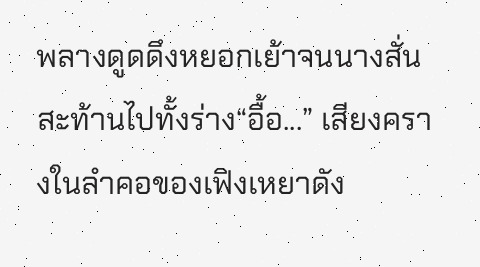พลางดูดดึงหยอกเย้าจนนางสั่นสะท้านไปทั้งร่าง“อื้อ...” เสียงครางในลำคอของเฟิงเหยาดัง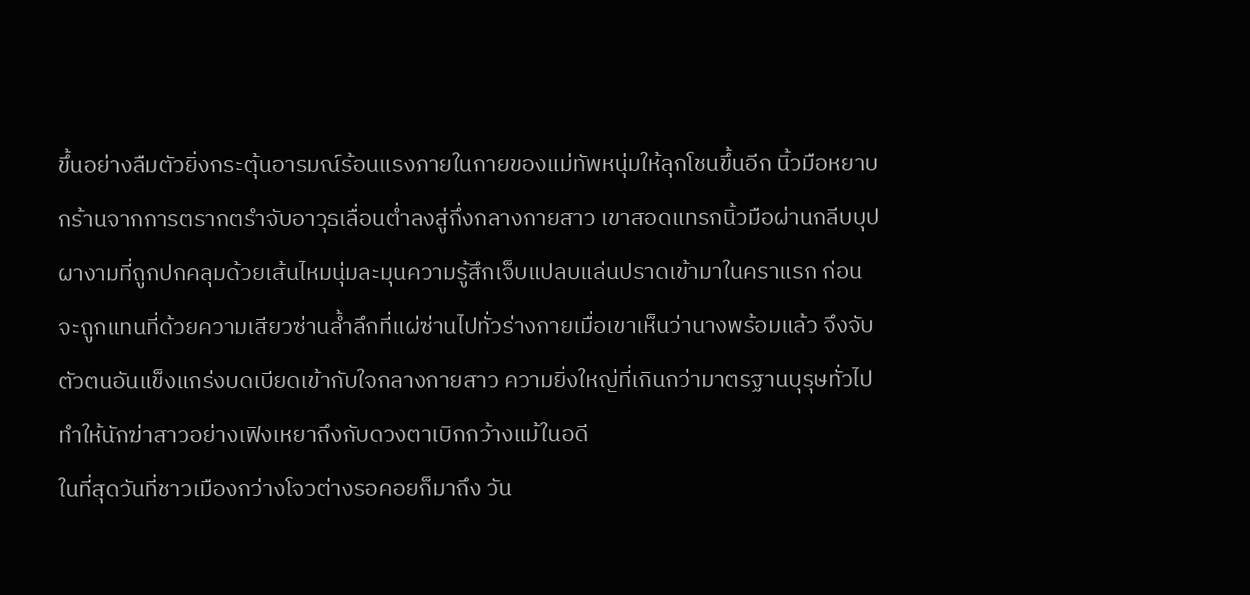ขึ้นอย่างลืมตัวยิ่งกระตุ้นอารมณ์ร้อนแรงภายในกายของแม่ทัพหนุ่มให้ลุกโชนขึ้นอีก นิ้วมือหยาบกร้านจากการตรากตรำจับอาวุธเลื่อนต่ำลงสู่กึ่งกลางกายสาว เขาสอดแทรกนิ้วมือผ่านกลีบบุปผางามที่ถูกปกคลุมด้วยเส้นไหมนุ่มละมุนความรู้สึกเจ็บแปลบแล่นปราดเข้ามาในคราแรก ก่อนจะถูกแทนที่ด้วยความเสียวซ่านล้ำลึกที่แผ่ซ่านไปทั่วร่างกายเมื่อเขาเห็นว่านางพร้อมแล้ว จึงจับตัวตนอันแข็งแกร่งบดเบียดเข้ากับใจกลางกายสาว ความยิ่งใหญ่ที่เกินกว่ามาตรฐานบุรุษทั่วไปทำให้นักฆ่าสาวอย่างเฟิงเหยาถึงกับดวงตาเบิกกว้างแม้ในอดี
ในที่สุดวันที่ชาวเมืองกว่างโจวต่างรอคอยก็มาถึง วัน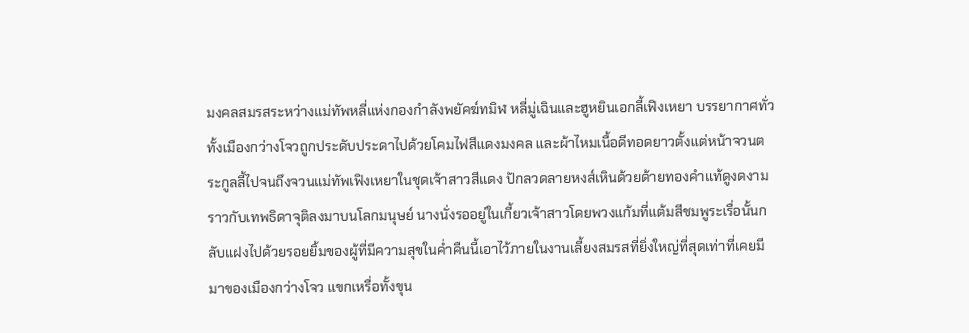มงคลสมรสระหว่างแม่ทัพหลี่แห่งกองกำลังพยัคฆ์ทมิฬ หลี่มู่เฉินและฮูหยินเอกลี้เฟิงเหยา บรรยากาศทั่วทั้งเมืองกว่างโจวถูกประดับประดาไปด้วยโคมไฟสีแดงมงคล และผ้าไหมเนื้อดีทอดยาวตั้งแต่หน้าจวนตระกูลลี้ไปจนถึงจวนแม่ทัพเฟิงเหยาในชุดเจ้าสาวสีแดง ปักลวดลายหงส์เหินด้วยด้ายทองคำแท้ดูงดงามราวกับเทพธิดาจุติลงมาบนโลกมนุษย์ นางนั่งรออยู่ในเกี้ยวเจ้าสาวโดยพวงแก้มที่แต้มสีชมพูระเรื่อนั้นกลับแฝงไปด้วยรอยยิ้มของผู้ที่มีความสุขในค่ำคืนนี้เอาไว้ภายในงานเลี้ยงสมรสที่ยิ่งใหญ่ที่สุดเท่าที่เคยมีมาของเมืองกว่างโจว แขกเหรื่อทั้งขุน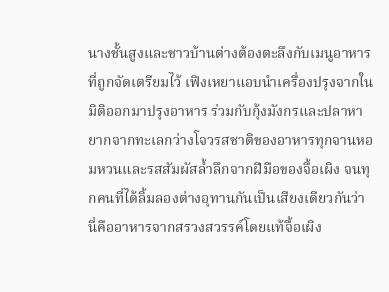นางชั้นสูงและชาวบ้านต่างต้องตะลึงกับเมนูอาหารที่ถูกจัดเตรียมไว้ เฟิงเหยาแอบนำเครื่องปรุงจากในมิติออกมาปรุงอาหาร ร่วมกับกุ้งมังกรและปลาหายากจากทะเลกว่างโจวรสชาติของอาหารทุกจานหอมหวนและรสสัมผัสล้ำลึกจากฝีมือของจื้อเผิง จนทุกคนที่ได้ลิ้มลองต่างอุทานกันเป็นเสียงเดียวกันว่า นี่คืออาหารจากสรวงสวรรค์โดยแท้จื้อเผิง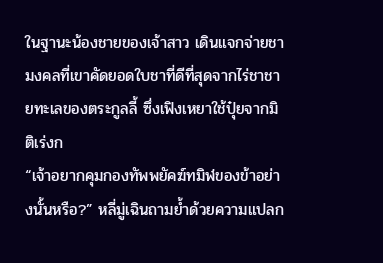ในฐานะน้องชายของเจ้าสาว เดินแจกจ่ายชามงคลที่เขาคัดยอดใบชาที่ดีที่สุดจากไร่ชาชายทะเลของตระกูลลี้ ซึ่งเฟิงเหยาใช้ปุ๋ยจากมิติเร่งก
“เจ้าอยากคุมกองทัพพยัคฆ์ทมิฬของข้าอย่างนั้นหรือ?” หลี่มู่เฉินถามย้ำด้วยความแปลก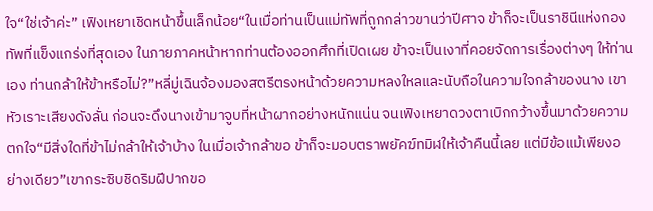ใจ“ใช่เจ้าค่ะ” เฟิงเหยาเชิดหน้าขึ้นเล็กน้อย“ในเมื่อท่านเป็นแม่ทัพที่ถูกกล่าวขานว่าปีศาจ ข้าก็จะเป็นราชินีแห่งกองทัพที่แข็งแกร่งที่สุดเอง ในภายภาคหน้าหากท่านต้องออกศึกที่เปิดเผย ข้าจะเป็นเงาที่คอยจัดการเรื่องต่างๆ ให้ท่านเอง ท่านกล้าให้ข้าหรือไม่?”หลี่มู่เฉินจ้องมองสตรีตรงหน้าด้วยความหลงใหลและนับถือในความใจกล้าของนาง เขาหัวเราะเสียงดังลั่น ก่อนจะดึงนางเข้ามาจูบที่หน้าผากอย่างหนักแน่น จนเฟิงเหยาดวงตาเบิกกว้างขึ้นมาด้วยความตกใจ“มีสิ่งใดที่ข้าไม่กล้าให้เจ้าบ้าง ในเมื่อเจ้ากล้าขอ ข้าก็จะมอบตราพยัคฆ์ทมิฬให้เจ้าคืนนี้เลย แต่มีข้อแม้เพียงอย่างเดียว”เขากระซิบชิดริมฝีปากขอ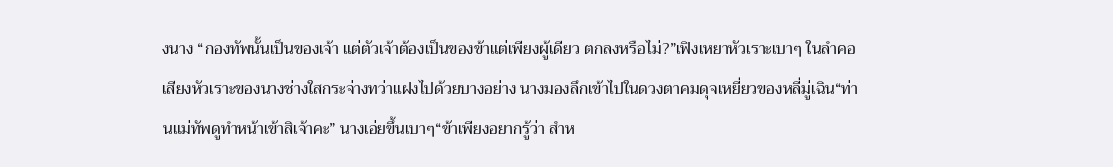งนาง “กองทัพนั้นเป็นของเจ้า แต่ตัวเจ้าต้องเป็นของข้าแต่เพียงผู้เดียว ตกลงหรือไม่?”เฟิงเหยาหัวเราะเบาๆ ในลำคอ เสียงหัวเราะของนางช่างใสกระจ่างทว่าแฝงไปด้วยบางอย่าง นางมองลึกเข้าไปในดวงตาคมดุจเหยี่ยวของหลี่มู่เฉิน“ท่านแม่ทัพดูทำหน้าเข้าสิเจ้าคะ” นางเอ่ยขึ้นเบาๆ“ข้าเพียงอยากรู้ว่า สำห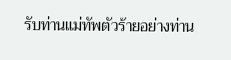รับท่านแม่ทัพตัวร้ายอย่างท่าน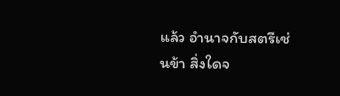แล้ว อำนาจกับสตรีเช่นข้า สิ่งใดจ